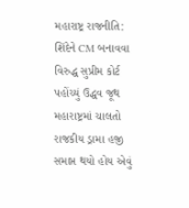મહારાષ્ટ્ર રાજનીતિ: શિંદેને CM બનાવવા વિરુદ્ધ સુપ્રીમ કોર્ટ પહોંચ્યું ઉદ્ધવ જૂથ
મહારાષ્ટ્રમાં ચાલતો રાજકીય ડ્રામા હજી સમાપ્ત થયો હોય એવું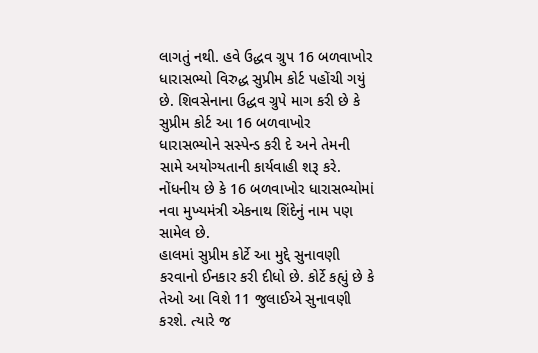લાગતું નથી. હવે ઉદ્ધવ ગ્રુપ 16 બળવાખોર ધારાસભ્યો વિરુદ્ધ સુપ્રીમ કોર્ટ પહોંચી ગયું છે. શિવસેનાના ઉદ્ધવ ગ્રુપે માગ કરી છે કે સુપ્રીમ કોર્ટ આ 16 બળવાખોર ધારાસભ્યોને સસ્પેન્ડ કરી દે અને તેમની સામે અયોગ્યતાની કાર્યવાહી શરૂ કરે. નોંધનીય છે કે 16 બળવાખોર ધારાસભ્યોમાં નવા મુખ્યમંત્રી એકનાથ શિંદેનું નામ પણ સામેલ છે.
હાલમાં સુપ્રીમ કોર્ટે આ મુદ્દે સુનાવણી કરવાનો ઈનકાર કરી દીધો છે. કોર્ટે કહ્યું છે કે તેઓ આ વિશે 11 જુલાઈએ સુનાવણી કરશે. ત્યારે જ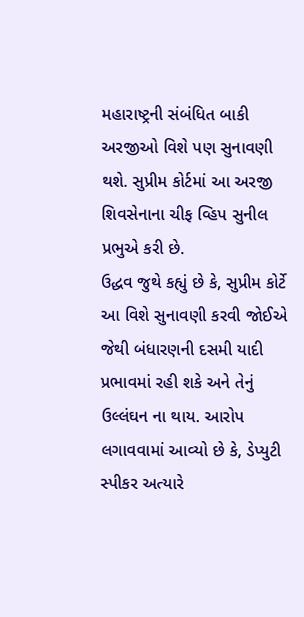મહારાષ્ટ્રની સંબંધિત બાકી અરજીઓ વિશે પણ સુનાવણી થશે. સુપ્રીમ કોર્ટમાં આ અરજી શિવસેનાના ચીફ વ્હિપ સુનીલ પ્રભુએ કરી છે.
ઉદ્ધવ જુથે કહ્યું છે કે, સુપ્રીમ કોર્ટે આ વિશે સુનાવણી કરવી જોઈએ જેથી બંધારણની દસમી યાદી પ્રભાવમાં રહી શકે અને તેનું ઉલ્લંઘન ના થાય. આરોપ લગાવવામાં આવ્યો છે કે, ડેપ્યુટી સ્પીકર અત્યારે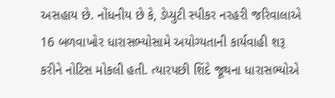અસહાય છે. નોંધનીય છે કે, ડેપ્યુટી સ્પીકર નરહરી જરિવાલાએ 16 બળવાખોર ધારાસભ્યોસામે અયોગ્યતાની કાર્યવાહી શરૂ કરીને નોટિસ મોકલી હતી. ત્યારપછી શિંદે જૂથના ધારાસભ્યોએ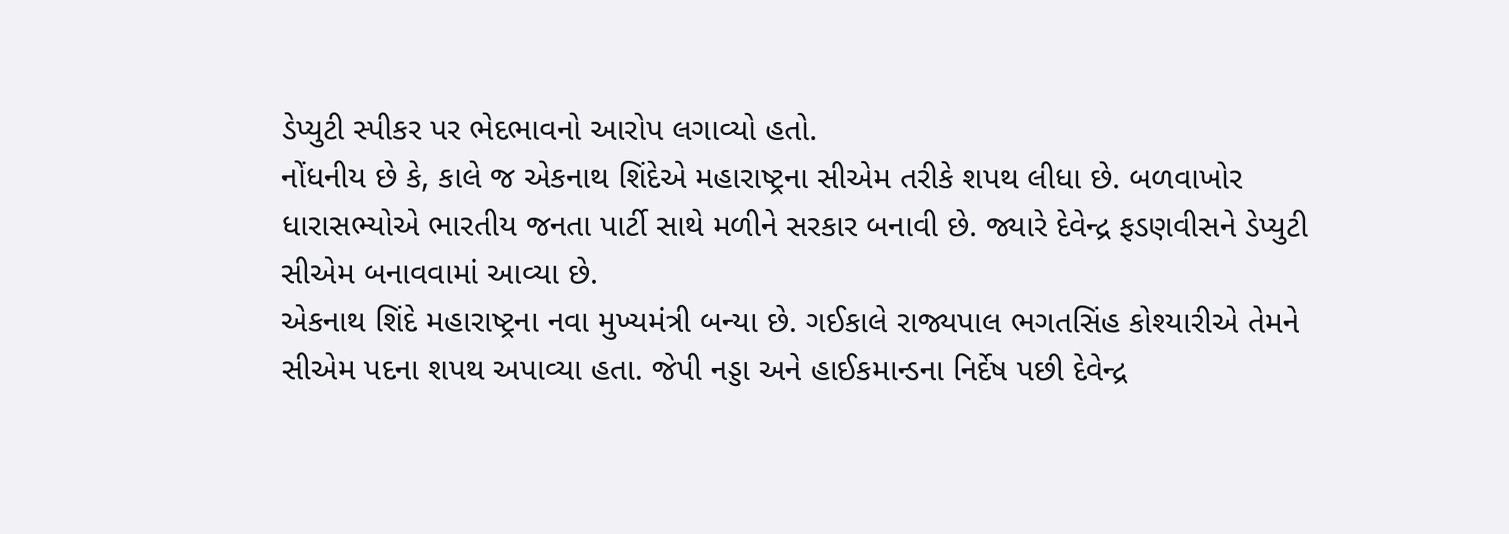ડેપ્યુટી સ્પીકર પર ભેદભાવનો આરોપ લગાવ્યો હતો.
નોંધનીય છે કે, કાલે જ એકનાથ શિંદેએ મહારાષ્ટ્રના સીએમ તરીકે શપથ લીધા છે. બળવાખોર ધારાસભ્યોએ ભારતીય જનતા પાર્ટી સાથે મળીને સરકાર બનાવી છે. જ્યારે દેવેન્દ્ર ફડણવીસને ડેપ્યુટી સીએમ બનાવવામાં આવ્યા છે.
એકનાથ શિંદે મહારાષ્ટ્રના નવા મુખ્યમંત્રી બન્યા છે. ગઈકાલે રાજ્યપાલ ભગતસિંહ કોશ્યારીએ તેમને સીએમ પદના શપથ અપાવ્યા હતા. જેપી નડ્ડા અને હાઈકમાન્ડના નિર્દેષ પછી દેવેન્દ્ર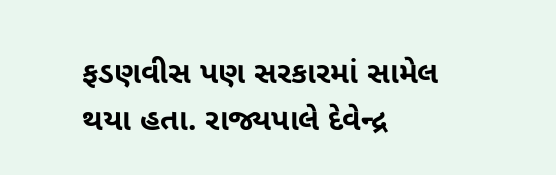ફડણવીસ પણ સરકારમાં સામેલ થયા હતા. રાજ્યપાલે દેવેન્દ્ર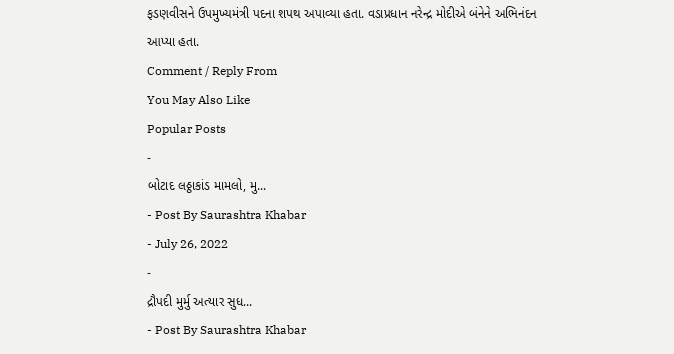ફડણવીસને ઉપમુખ્યમંત્રી પદના શપથ અપાવ્યા હતા. વડાપ્રધાન નરેન્દ્ર મોદીએ બંનેને અભિનંદન આપ્યા હતા.
Comment / Reply From
You May Also Like
Popular Posts
-
બોટાદ લઠ્ઠાકાંડ મામલો, મુ...
- Post By Saurashtra Khabar
- July 26, 2022
-
દ્રૌપદી મુર્મુ અત્યાર સુધ...
- Post By Saurashtra Khabar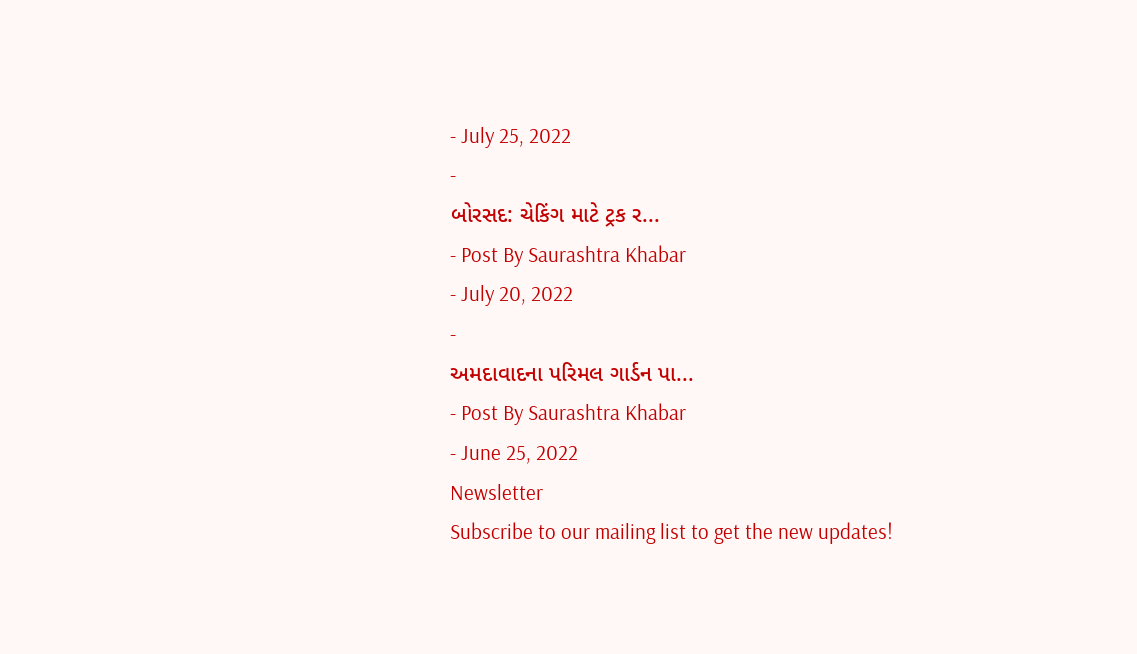- July 25, 2022
-
બોરસદ: ચેકિંગ માટે ટ્રક ર...
- Post By Saurashtra Khabar
- July 20, 2022
-
અમદાવાદના પરિમલ ગાર્ડન પા...
- Post By Saurashtra Khabar
- June 25, 2022
Newsletter
Subscribe to our mailing list to get the new updates!